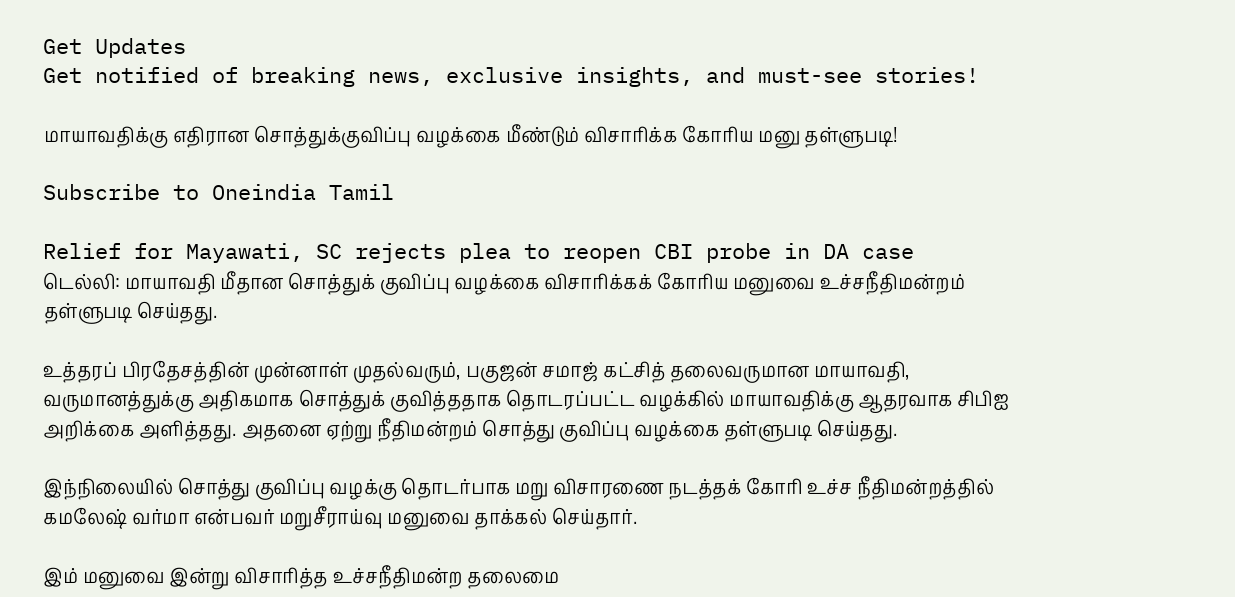Get Updates
Get notified of breaking news, exclusive insights, and must-see stories!

மாயாவதிக்கு எதிரான சொத்துக்குவிப்பு வழக்கை மீண்டும் விசாரிக்க கோரிய மனு தள்ளுபடி!

Subscribe to Oneindia Tamil

Relief for Mayawati, SC rejects plea to reopen CBI probe in DA case
டெல்லி: மாயாவதி மீதான சொத்துக் குவிப்பு வழக்கை விசாரிக்கக் கோரிய மனுவை உச்சநீதிமன்றம் தள்ளுபடி செய்தது.

உத்தரப் பிரதேசத்தின் முன்னாள் முதல்வரும், பகுஜன் சமாஜ் கட்சித் தலைவருமான மாயாவதி, வருமானத்துக்கு அதிகமாக சொத்துக் குவித்ததாக தொடரப்பட்ட வழக்கில் மாயாவதிக்கு ஆதரவாக சிபிஐ அறிக்கை அளித்தது. அதனை ஏற்று நீதிமன்றம் சொத்து குவிப்பு வழக்கை தள்ளுபடி செய்தது.

இந்நிலையில் சொத்து குவிப்பு வழக்கு தொடர்பாக மறு விசாரணை நடத்தக் கோரி உச்ச நீதிமன்றத்தில் கமலேஷ் வர்மா என்பவர் மறுசீராய்வு மனுவை தாக்கல் செய்தார்.

இம் மனுவை இன்று விசாரித்த உச்சநீதிமன்ற தலைமை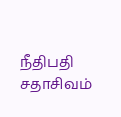நீதிபதி சதாசிவம்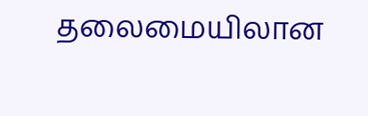தலைமையிலான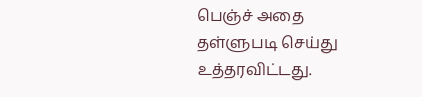பெஞ்ச் அதை தள்ளுபடி செய்து உத்தரவிட்டது.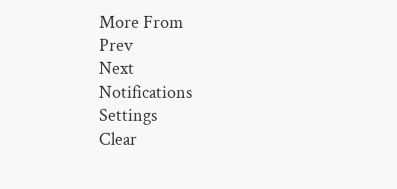More From
Prev
Next
Notifications
Settings
Clear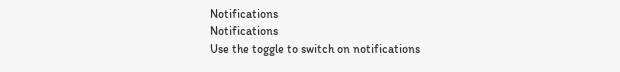Notifications
Notifications
Use the toggle to switch on notifications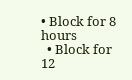• Block for 8 hours
  • Block for 12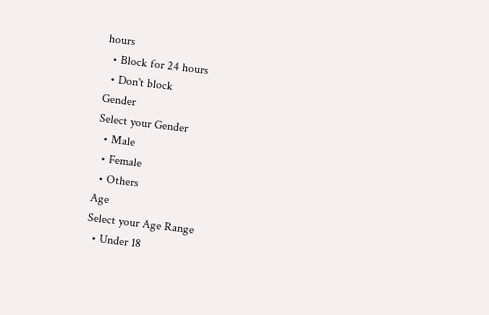hours
  • Block for 24 hours
  • Don't block
Gender
Select your Gender
  • Male
  • Female
  • Others
Age
Select your Age Range
  • Under 18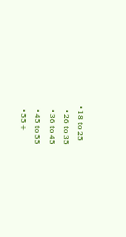• 18 to 25
  • 26 to 35
  • 36 to 45
  • 45 to 55
  • 55+